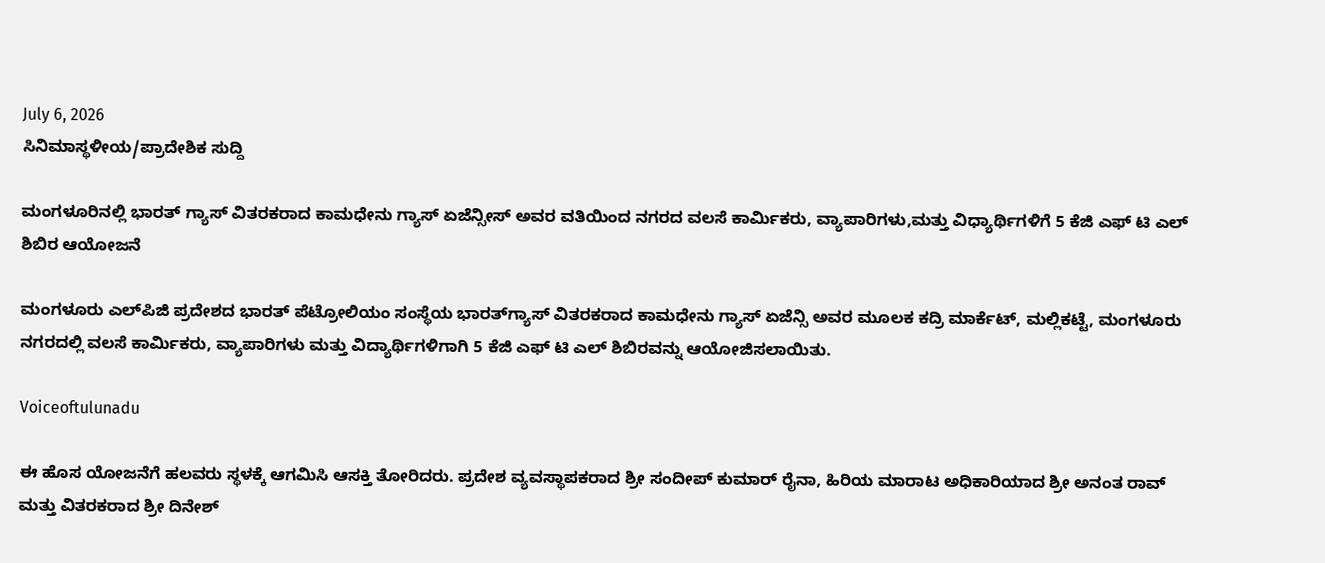July 6, 2026
ಸಿನಿಮಾಸ್ಥಳೀಯ/ಪ್ರಾದೇಶಿಕ ಸುದ್ದಿ

ಮಂಗಳೂರಿನಲ್ಲಿ ಭಾರತ್ ಗ್ಯಾಸ್ ವಿತರಕರಾದ ಕಾಮಧೇನು ಗ್ಯಾಸ್ ಏಜೆನ್ಸೀಸ್ ಅವರ ವತಿಯಿಂದ ನಗರದ ವಲಸೆ ಕಾರ್ಮಿಕರು, ವ್ಯಾಪಾರಿಗಳು,ಮತ್ತು ವಿಧ್ಯಾರ್ಥಿಗಳಿಗೆ 5 ಕೆಜಿ ಎಫ್ ಟಿ ಎಲ್ ಶಿಬಿರ ಆಯೋಜನೆ

ಮಂಗಳೂರು ಎಲ್‌ಪಿಜಿ ಪ್ರದೇಶದ ಭಾರತ್ ಪೆಟ್ರೋಲಿಯಂ ಸಂಸ್ಥೆಯ ಭಾರತ್‌ಗ್ಯಾಸ್ ವಿತರಕರಾದ ಕಾಮಧೇನು ಗ್ಯಾಸ್ ಏಜೆನ್ಸಿ ಅವರ ಮೂಲಕ ಕದ್ರಿ ಮಾರ್ಕೆಟ್, ಮಲ್ಲಿಕಟ್ಟೆ, ಮಂಗಳೂರು ನಗರದಲ್ಲಿ ವಲಸೆ ಕಾರ್ಮಿಕರು, ವ್ಯಾಪಾರಿಗಳು ಮತ್ತು ವಿದ್ಯಾರ್ಥಿಗಳಿಗಾಗಿ 5 ಕೆಜಿ ಎಫ್ ಟಿ ಎಲ್ ಶಿಬಿರವನ್ನು ಆಯೋಜಿಸಲಾಯಿತು.

Voiceoftulunadu

ಈ ಹೊಸ ಯೋಜನೆಗೆ ಹಲವರು ಸ್ಥಳಕ್ಕೆ ಆಗಮಿಸಿ ಆಸಕ್ತಿ ತೋರಿದರು. ಪ್ರದೇಶ ವ್ಯವಸ್ಥಾಪಕರಾದ ಶ್ರೀ ಸಂದೀಪ್ ಕುಮಾರ್ ರೈನಾ, ಹಿರಿಯ ಮಾರಾಟ ಅಧಿಕಾರಿಯಾದ ಶ್ರೀ ಅನಂತ ರಾವ್ ಮತ್ತು ವಿತರಕರಾದ ಶ್ರೀ ದಿನೇಶ್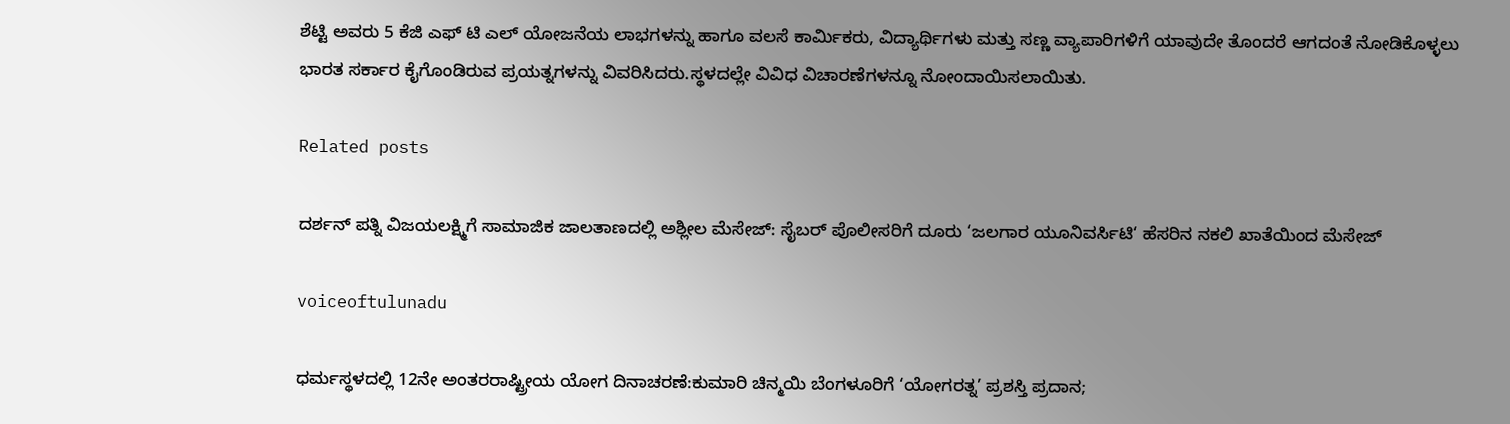ಶೆಟ್ಟಿ ಅವರು 5 ಕೆಜಿ ಎಫ್ ಟಿ ಎಲ್ ಯೋಜನೆಯ ಲಾಭಗಳನ್ನು ಹಾಗೂ ವಲಸೆ ಕಾರ್ಮಿಕರು, ವಿದ್ಯಾರ್ಥಿಗಳು ಮತ್ತು ಸಣ್ಣ ವ್ಯಾಪಾರಿಗಳಿಗೆ ಯಾವುದೇ ತೊಂದರೆ ಆಗದಂತೆ ನೋಡಿಕೊಳ್ಳಲು ಭಾರತ ಸರ್ಕಾರ ಕೈಗೊಂಡಿರುವ ಪ್ರಯತ್ನಗಳನ್ನು ವಿವರಿಸಿದರು.ಸ್ಥಳದಲ್ಲೇ ವಿವಿಧ ವಿಚಾರಣೆಗಳನ್ನೂ ನೋಂದಾಯಿಸಲಾಯಿತು.

Related posts

ದರ್ಶನ್ ಪತ್ನಿ ವಿಜಯಲಕ್ಷ್ಮಿಗೆ ಸಾಮಾಜಿಕ ಜಾಲತಾಣದಲ್ಲಿ ಅಶ್ಲೀಲ ಮೆಸೇಜ್‌: ಸೈಬರ್ ಪೊಲೀಸರಿಗೆ ದೂರು ‘ಜಲಗಾರ ಯೂನಿವರ್ಸಿಟಿ‘ ಹೆಸರಿನ ನಕಲಿ ಖಾತೆಯಿಂದ ಮೆಸೇಜ್

voiceoftulunadu

ಧರ್ಮಸ್ಥಳದಲ್ಲಿ 12ನೇ ಅಂತರರಾಷ್ಟ್ರೀಯ ಯೋಗ ದಿನಾಚರಣೆ:ಕುಮಾರಿ ಚಿನ್ಮಯಿ ಬೆಂಗಳೂರಿಗೆ ‘ಯೋಗರತ್ನ’ ಪ್ರಶಸ್ತಿ ಪ್ರದಾನ;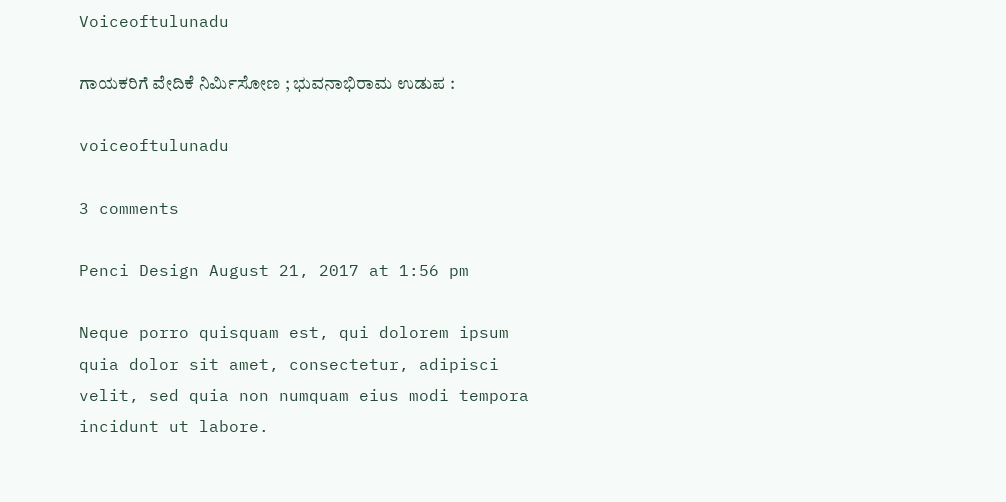Voiceoftulunadu

ಗಾಯಕರಿಗೆ ವೇದಿಕೆ ನಿರ್ಮಿಸೋಣ ; ಭುವನಾಭಿರಾಮ ಉಡುಪ :

voiceoftulunadu

3 comments

Penci Design August 21, 2017 at 1:56 pm

Neque porro quisquam est, qui dolorem ipsum quia dolor sit amet, consectetur, adipisci velit, sed quia non numquam eius modi tempora incidunt ut labore.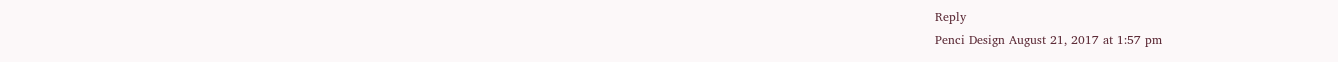Reply
Penci Design August 21, 2017 at 1:57 pm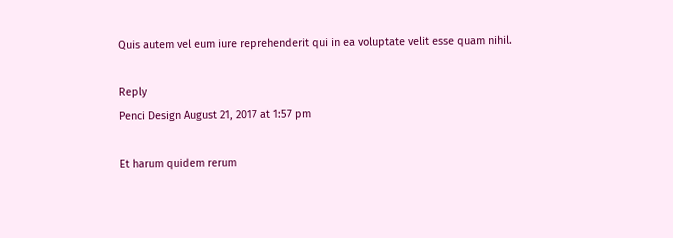Quis autem vel eum iure reprehenderit qui in ea voluptate velit esse quam nihil.

Reply
Penci Design August 21, 2017 at 1:57 pm

Et harum quidem rerum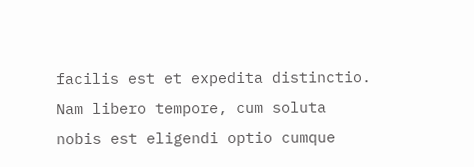facilis est et expedita distinctio. Nam libero tempore, cum soluta nobis est eligendi optio cumque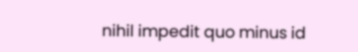nihil impedit quo minus id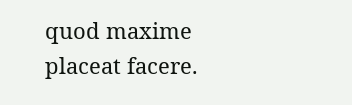quod maxime placeat facere.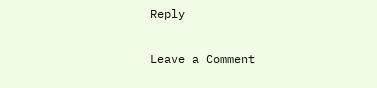Reply

Leave a Comment